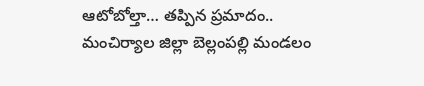ఆటోబోల్తా… తప్పిన ప్రమాదం..
మంచిర్యాల జిల్లా బెల్లంపల్లి మండలం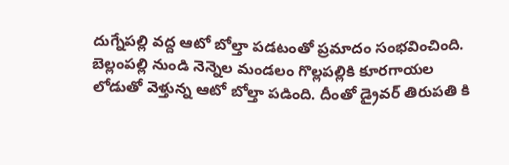దుగ్నేపల్లి వద్ద ఆటో బోల్తా పడటంతో ప్రమాదం సంభవించింది. బెల్లంపల్లి నుండి నెన్నెల మండలం గొల్లపల్లికి కూరగాయల లోడుతో వెళ్తున్న ఆటో బోల్తా పడింది. దీంతో డ్రైవర్ తిరుపతి కి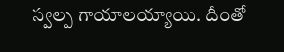స్వల్ప గాయాలయ్యాయి. దీంతో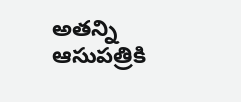అతన్ని ఆసుపత్రికి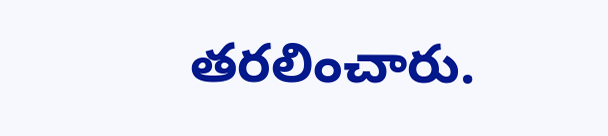తరలించారు.